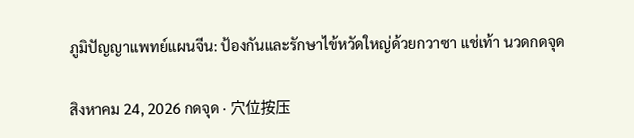ภูมิปัญญาแพทย์แผนจีน: ป้องกันและรักษาไข้หวัดใหญ่ด้วยกวาซา แช่เท้า นวดกดจุด

สิงหาคม 24, 2026 กดจุด · 穴位按压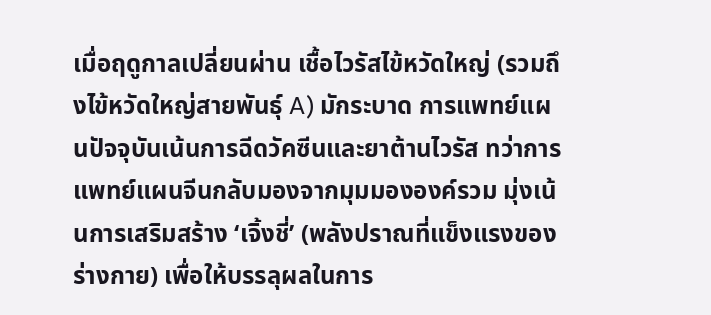เมื่อฤดูกาลเปลี่ยนผ่าน เชื้อไวรัสไข้หวัดใหญ่ (รวมถึงไข้หวัดใหญ่สายพันธุ์ A) มักระบาด การแพทย์แผนปัจจุบันเน้นการฉีดวัคซีนและยาต้านไวรัส ทว่าการแพทย์แผนจีนกลับมองจากมุมมององค์รวม มุ่งเน้นการเสริมสร้าง ‘เจิ้งชี่’ (พลังปราณที่แข็งแรงของร่างกาย) เพื่อให้บรรลุผลในการ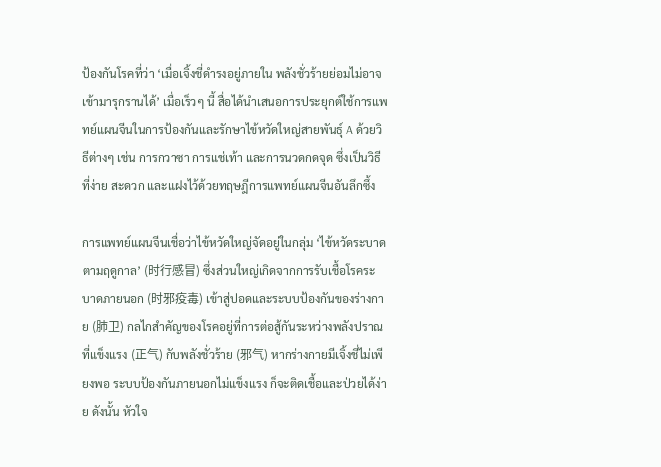ป้องกันโรคที่ว่า ‘เมื่อเจิ้งชี่ดำรงอยู่ภายใน พลังชั่วร้ายย่อมไม่อาจเข้ามารุกรานได้’ เมื่อเร็วๆ นี้ สื่อได้นำเสนอการประยุกต์ใช้การแพทย์แผนจีนในการป้องกันและรักษาไข้หวัดใหญ่สายพันธุ์ A ด้วยวิธีต่างๆ เช่น การกวาซา การแช่เท้า และการนวดกดจุด ซึ่งเป็นวิธีที่ง่าย สะดวก และแฝงไว้ด้วยทฤษฎีการแพทย์แผนจีนอันลึกซึ้ง

การแพทย์แผนจีนเชื่อว่าไข้หวัดใหญ่จัดอยู่ในกลุ่ม ‘ไข้หวัดระบาดตามฤดูกาล’ (时行感冒) ซึ่งส่วนใหญ่เกิดจากการรับเชื้อโรคระบาดภายนอก (时邪疫毒) เข้าสู่ปอดและระบบป้องกันของร่างกาย (肺卫) กลไกสำคัญของโรคอยู่ที่การต่อสู้กันระหว่างพลังปราณที่แข็งแรง (正气) กับพลังชั่วร้าย (邪气) หากร่างกายมีเจิ้งชี่ไม่เพียงพอ ระบบป้องกันภายนอกไม่แข็งแรง ก็จะติดเชื้อและป่วยได้ง่าย ดังนั้น หัวใจ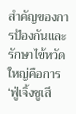สำคัญของการป้องกันและรักษาไข้หวัดใหญ่คือการ ‘ฟู่เจิ้งชูเสี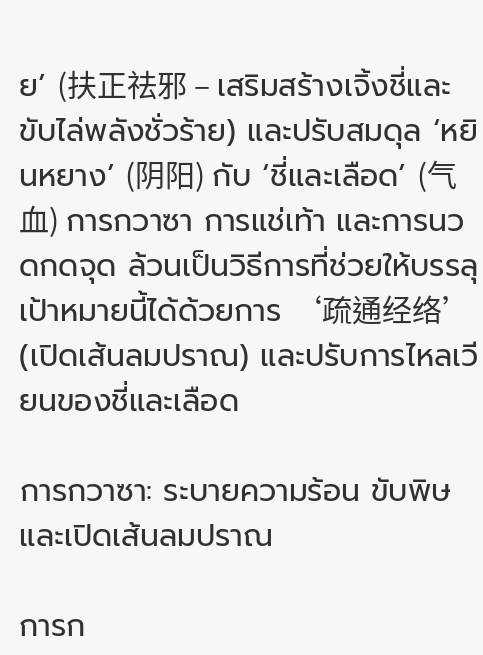ย’ (扶正祛邪 – เสริมสร้างเจิ้งชี่และขับไล่พลังชั่วร้าย) และปรับสมดุล ‘หยินหยาง’ (阴阳) กับ ‘ชี่และเลือด’ (气血) การกวาซา การแช่เท้า และการนวดกดจุด ล้วนเป็นวิธีการที่ช่วยให้บรรลุเป้าหมายนี้ได้ด้วยการ ‘疏通经络’ (เปิดเส้นลมปราณ) และปรับการไหลเวียนของชี่และเลือด

การกวาซา: ระบายความร้อน ขับพิษ และเปิดเส้นลมปราณ

การก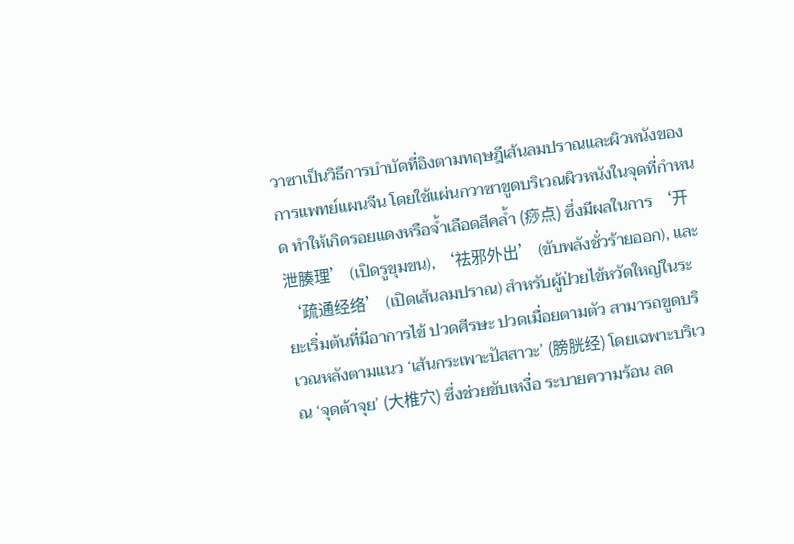วาซาเป็นวิธีการบำบัดที่อิงตามทฤษฎีเส้นลมปราณและผิวหนังของการแพทย์แผนจีน โดยใช้แผ่นกวาซาขูดบริเวณผิวหนังในจุดที่กำหนด ทำให้เกิดรอยแดงหรือจ้ำเลือดสีคล้ำ (痧点) ซึ่งมีผลในการ ‘开泄腠理’ (เปิดรูขุมขน), ‘祛邪外出’ (ขับพลังชั่วร้ายออก), และ ‘疏通经络’ (เปิดเส้นลมปราณ) สำหรับผู้ป่วยไข้หวัดใหญ่ในระยะเริ่มต้นที่มีอาการไข้ ปวดศีรษะ ปวดเมื่อยตามตัว สามารถขูดบริเวณหลังตามแนว ‘เส้นกระเพาะปัสสาวะ’ (膀胱经) โดยเฉพาะบริเวณ ‘จุดต้าจุย’ (大椎穴) ซึ่งช่วยขับเหงื่อ ระบายความร้อน ลด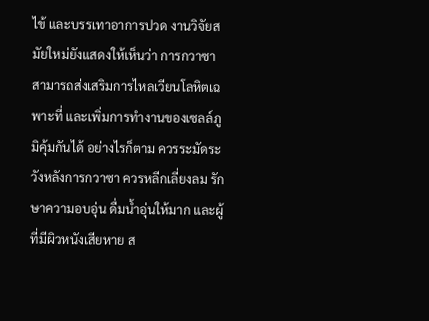ไข้ และบรรเทาอาการปวด งานวิจัยสมัยใหม่ยังแสดงให้เห็นว่า การกวาซาสามารถส่งเสริมการไหลเวียนโลหิตเฉพาะที่ และเพิ่มการทำงานของเซลล์ภูมิคุ้มกันได้ อย่างไรก็ตาม ควรระมัดระวังหลังการกวาซา ควรหลีกเลี่ยงลม รักษาความอบอุ่น ดื่มน้ำอุ่นให้มาก และผู้ที่มีผิวหนังเสียหาย ส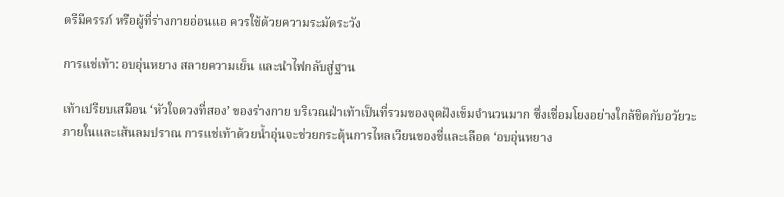ตรีมีครรภ์ หรือผู้ที่ร่างกายอ่อนแอ ควรใช้ด้วยความระมัดระวัง

การแช่เท้า: อบอุ่นหยาง สลายความเย็น และนำไฟกลับสู่ฐาน

เท้าเปรียบเสมือน ‘หัวใจดวงที่สอง’ ของร่างกาย บริเวณฝ่าเท้าเป็นที่รวมของจุดฝังเข็มจำนวนมาก ซึ่งเชื่อมโยงอย่างใกล้ชิดกับอวัยวะภายในและเส้นลมปราณ การแช่เท้าด้วยน้ำอุ่นจะช่วยกระตุ้นการไหลเวียนของชี่และเลือด ‘อบอุ่นหยาง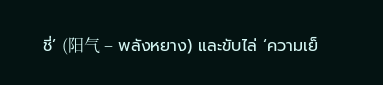ชี่’ (阳气 – พลังหยาง) และขับไล่ ‘ความเย็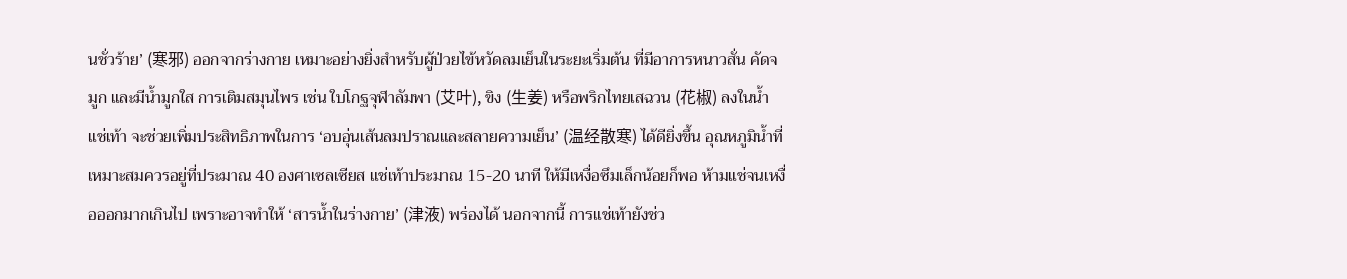นชั่วร้าย’ (寒邪) ออกจากร่างกาย เหมาะอย่างยิ่งสำหรับผู้ป่วยไข้หวัดลมเย็นในระยะเริ่มต้น ที่มีอาการหนาวสั่น คัดจมูก และมีน้ำมูกใส การเติมสมุนไพร เช่น ใบโกฐจุฬาลัมพา (艾叶), ขิง (生姜) หรือพริกไทยเสฉวน (花椒) ลงในน้ำแช่เท้า จะช่วยเพิ่มประสิทธิภาพในการ ‘อบอุ่นเส้นลมปราณและสลายความเย็น’ (温经散寒) ได้ดียิ่งขึ้น อุณหภูมิน้ำที่เหมาะสมควรอยู่ที่ประมาณ 40 องศาเซลเซียส แช่เท้าประมาณ 15-20 นาที ให้มีเหงื่อซึมเล็กน้อยก็พอ ห้ามแช่จนเหงื่อออกมากเกินไป เพราะอาจทำให้ ‘สารน้ำในร่างกาย’ (津液) พร่องได้ นอกจากนี้ การแช่เท้ายังช่ว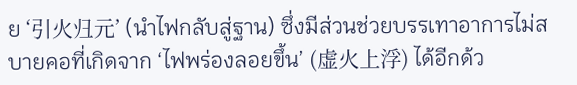ย ‘引火归元’ (นำไฟกลับสู่ฐาน) ซึ่งมีส่วนช่วยบรรเทาอาการไม่สบายคอที่เกิดจาก ‘ไฟพร่องลอยขึ้น’ (虚火上浮) ได้อีกด้ว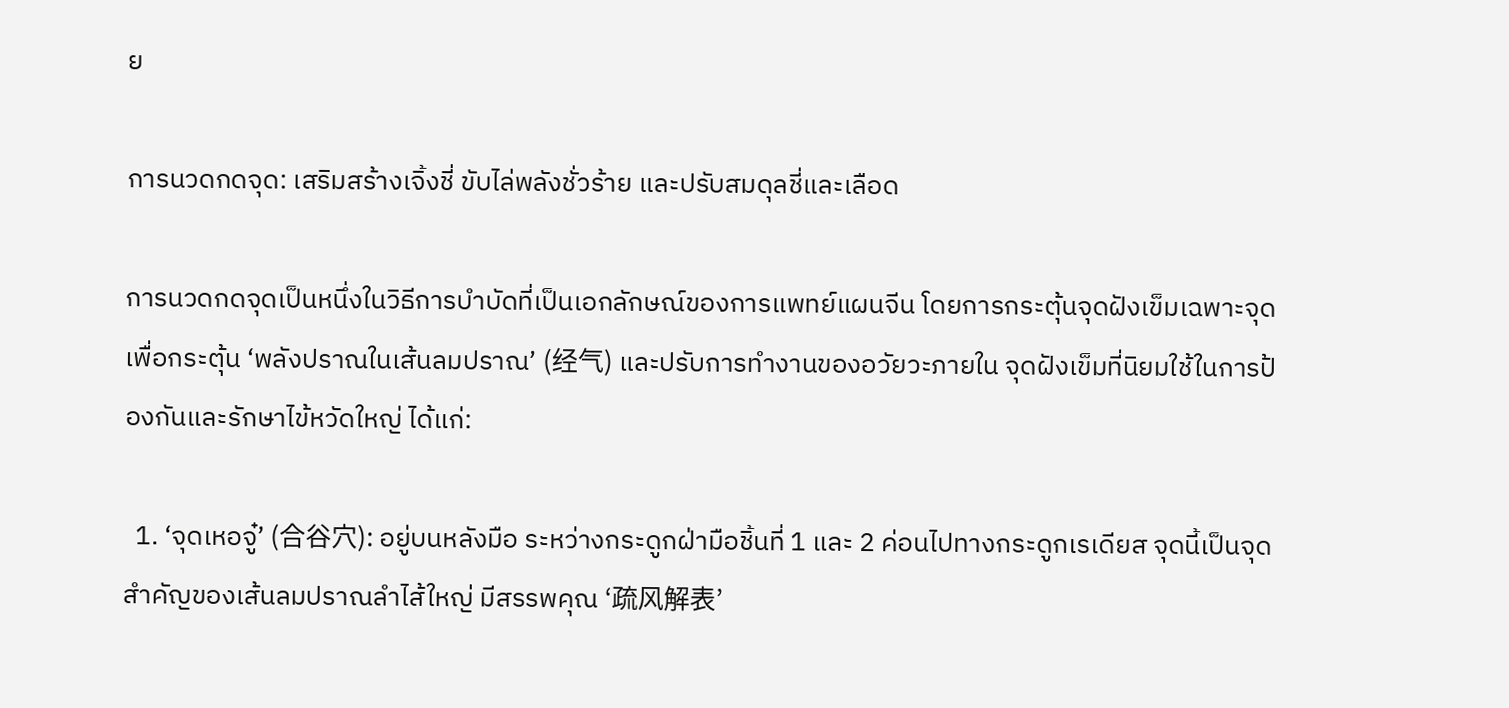ย

การนวดกดจุด: เสริมสร้างเจิ้งชี่ ขับไล่พลังชั่วร้าย และปรับสมดุลชี่และเลือด

การนวดกดจุดเป็นหนึ่งในวิธีการบำบัดที่เป็นเอกลักษณ์ของการแพทย์แผนจีน โดยการกระตุ้นจุดฝังเข็มเฉพาะจุด เพื่อกระตุ้น ‘พลังปราณในเส้นลมปราณ’ (经气) และปรับการทำงานของอวัยวะภายใน จุดฝังเข็มที่นิยมใช้ในการป้องกันและรักษาไข้หวัดใหญ่ ได้แก่:

  1. ‘จุดเหอจู๋’ (合谷穴): อยู่บนหลังมือ ระหว่างกระดูกฝ่ามือชิ้นที่ 1 และ 2 ค่อนไปทางกระดูกเรเดียส จุดนี้เป็นจุดสำคัญของเส้นลมปราณลำไส้ใหญ่ มีสรรพคุณ ‘疏风解表’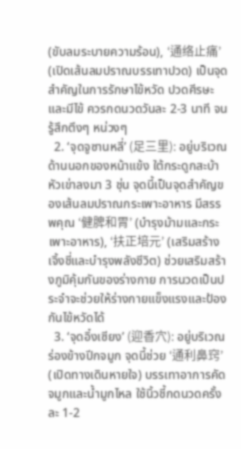(ขับลมระบายความร้อน), ‘通络止痛’ (เปิดเส้นลมปราณบรรเทาปวด) เป็นจุดสำคัญในการรักษาไข้หวัด ปวดศีรษะ และมีไข้ ควรกดนวดวันละ 2-3 นาที จนรู้สึกตึงๆ หน่วงๆ
  2. ‘จุดจูซานหลี่’ (足三里): อยู่บริเวณด้านนอกของหน้าแข้ง ใต้กระดูกสะบ้าหัวเข่าลงมา 3 ชุ่น จุดนี้เป็นจุดสำคัญของเส้นลมปราณกระเพาะอาหาร มีสรรพคุณ ‘健脾和胃’ (บำรุงม้ามและกระเพาะอาหาร), ‘扶正培元’ (เสริมสร้างเจิ้งชี่และบำรุงพลังชีวิต) ช่วยเสริมสร้างภูมิคุ้มกันของร่างกาย การนวดเป็นประจำจะช่วยให้ร่างกายแข็งแรงและป้องกันไข้หวัดได้
  3. ‘จุดอิ๋งเซียง’ (迎香穴): อยู่บริเวณร่องข้างปีกจมูก จุดนี้ช่วย ‘通利鼻窍’ (เปิดทางเดินหายใจ) บรรเทาอาการคัดจมูกและน้ำมูกไหล ใช้นิ้วชี้กดนวดครั้งละ 1-2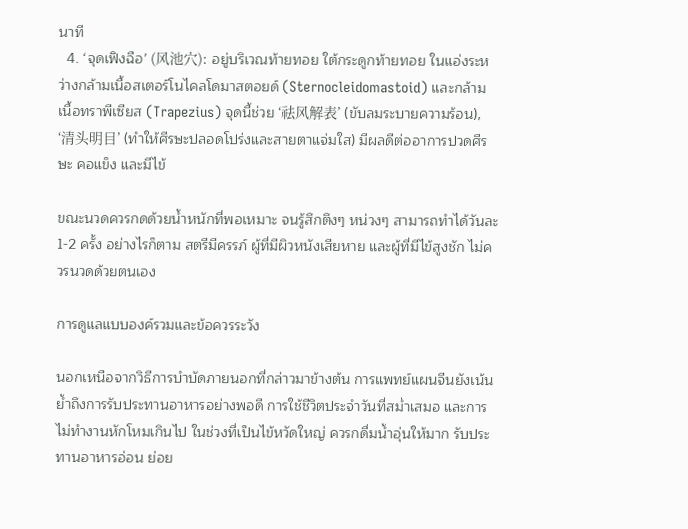นาที
  4. ‘จุดเฟิงฉือ’ (风池穴): อยู่บริเวณท้ายทอย ใต้กระดูกท้ายทอย ในแอ่งระหว่างกล้ามเนื้อสเตอร์โนไคลโดมาสตอยด์ (Sternocleidomastoid) และกล้ามเนื้อทราพีเซียส (Trapezius) จุดนี้ช่วย ‘祛风解表’ (ขับลมระบายความร้อน), ‘清头明目’ (ทำให้ศีรษะปลอดโปร่งและสายตาแจ่มใส) มีผลดีต่ออาการปวดศีรษะ คอแข็ง และมีไข้

ขณะนวดควรกดด้วยน้ำหนักที่พอเหมาะ จนรู้สึกตึงๆ หน่วงๆ สามารถทำได้วันละ 1-2 ครั้ง อย่างไรก็ตาม สตรีมีครรภ์ ผู้ที่มีผิวหนังเสียหาย และผู้ที่มีไข้สูงชัก ไม่ควรนวดด้วยตนเอง

การดูแลแบบองค์รวมและข้อควรระวัง

นอกเหนือจากวิธีการบำบัดภายนอกที่กล่าวมาข้างต้น การแพทย์แผนจีนยังเน้นย้ำถึงการรับประทานอาหารอย่างพอดี การใช้ชีวิตประจำวันที่สม่ำเสมอ และการไม่ทำงานหักโหมเกินไป ในช่วงที่เป็นไข้หวัดใหญ่ ควรกดื่มน้ำอุ่นให้มาก รับประทานอาหารอ่อน ย่อย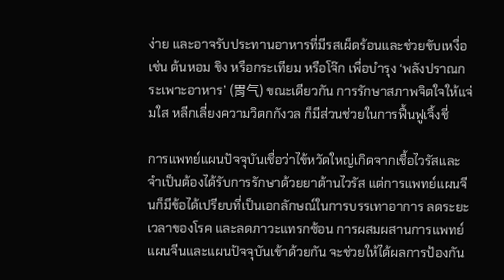ง่าย และอาจรับประทานอาหารที่มีรสเผ็ดร้อนและช่วยขับเหงื่อ เช่น ต้นหอม ขิง หรือกระเทียม หรือโจ๊ก เพื่อบำรุง ‘พลังปราณกระเพาะอาหาร’ (胃气) ขณะเดียวกัน การรักษาสภาพจิตใจให้แจ่มใส หลีกเลี่ยงความวิตกกังวล ก็มีส่วนช่วยในการฟื้นฟูเจิ้งชี่

การแพทย์แผนปัจจุบันเชื่อว่าไข้หวัดใหญ่เกิดจากเชื้อไวรัสและจำเป็นต้องได้รับการรักษาด้วยยาต้านไวรัส แต่การแพทย์แผนจีนก็มีข้อได้เปรียบที่เป็นเอกลักษณ์ในการบรรเทาอาการ ลดระยะเวลาของโรค และลดภาวะแทรกซ้อน การผสมผสานการแพทย์แผนจีนและแผนปัจจุบันเข้าด้วยกัน จะช่วยให้ได้ผลการป้องกัน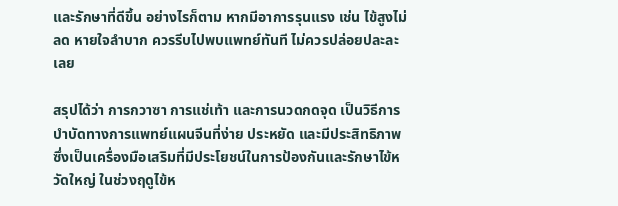และรักษาที่ดีขึ้น อย่างไรก็ตาม หากมีอาการรุนแรง เช่น ไข้สูงไม่ลด หายใจลำบาก ควรรีบไปพบแพทย์ทันที ไม่ควรปล่อยปละละเลย

สรุปได้ว่า การกวาซา การแช่เท้า และการนวดกดจุด เป็นวิธีการบำบัดทางการแพทย์แผนจีนที่ง่าย ประหยัด และมีประสิทธิภาพ ซึ่งเป็นเครื่องมือเสริมที่มีประโยชน์ในการป้องกันและรักษาไข้หวัดใหญ่ ในช่วงฤดูไข้ห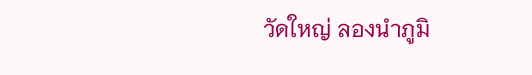วัดใหญ่ ลองนำภูมิ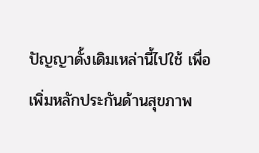ปัญญาดั้งเดิมเหล่านี้ไปใช้ เพื่อเพิ่มหลักประกันด้านสุขภาพ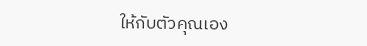ให้กับตัวคุณเอง